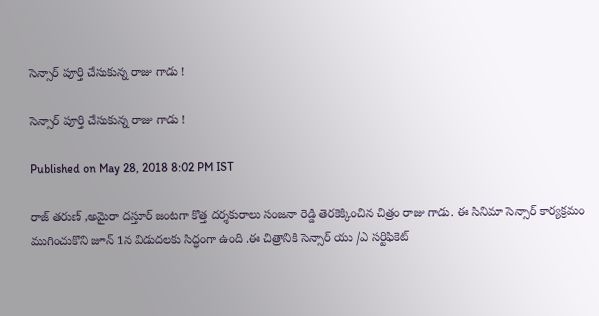సెన్సార్ పూర్తి చేసుకున్న రాజు గాడు !

సెన్సార్ పూర్తి చేసుకున్న రాజు గాడు !

Published on May 28, 2018 8:02 PM IST

రాజ్ తరుణ్ ,అమైరా దస్తూర్ జంటగా కొత్త దర్శకురాలు సంజనా రెడ్డి తెరకెక్కించిన చిత్రం రాజు గాడు. ఈ సినిమా సెన్సార్ కార్యక్రమం ముగించుకొని జూన్ 1న విడుదలకు సిద్ధంగా ఉంది .ఈ చిత్రానికి సెన్సార్ యు /ఎ సర్టిఫికెట్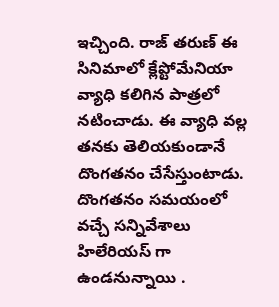ఇచ్చింది. రాజ్ తరుణ్ ఈ సినిమాలో క్లేప్టోమేనియా వ్యాధి కలిగిన పాత్రలో నటించాడు. ఈ వ్యాధి వల్ల తనకు తెలియకుండానే దొంగతనం చేసేస్తుంటాడు. దొంగతనం సమయంలో వచ్చే సన్నివేశాలు హిలేరియస్ గా ఉండనున్నాయి .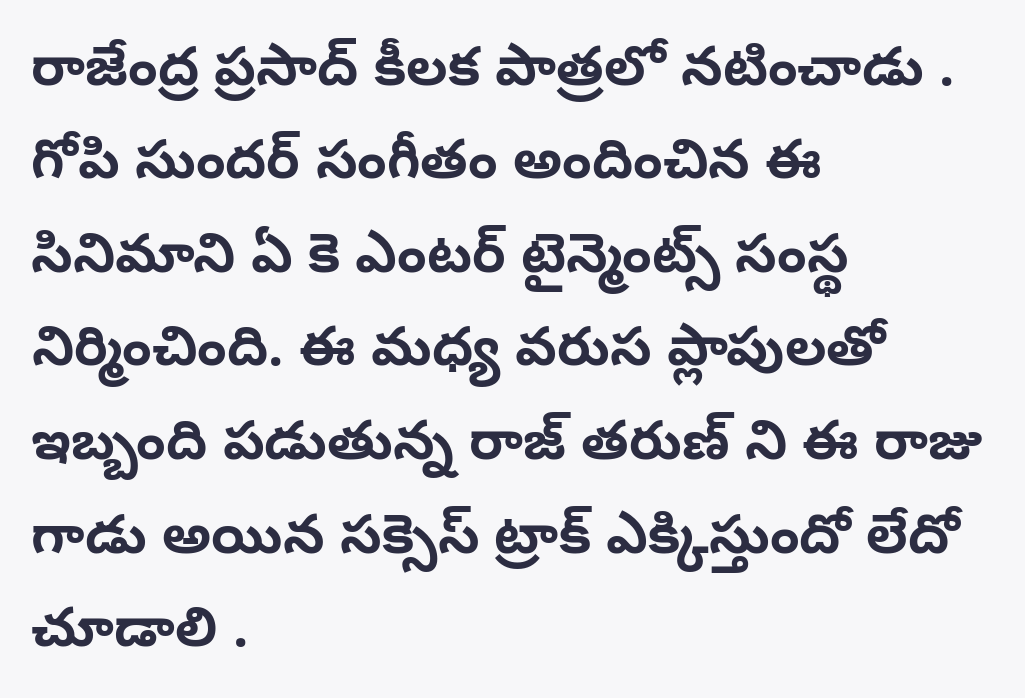రాజేంద్ర ప్రసాద్ కీలక పాత్రలో నటించాడు . గోపి సుందర్ సంగీతం అందించిన ఈ సినిమాని ఏ కె ఎంటర్ టైన్మెంట్స్ సంస్థ నిర్మించింది. ఈ మధ్య వరుస ప్లాపులతో ఇబ్బంది పడుతున్న రాజ్ తరుణ్ ని ఈ రాజు గాడు అయిన సక్సెస్ ట్రాక్ ఎక్కిస్తుందో లేదో చూడాలి .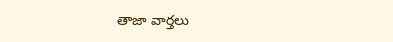తాజా వార్తలు